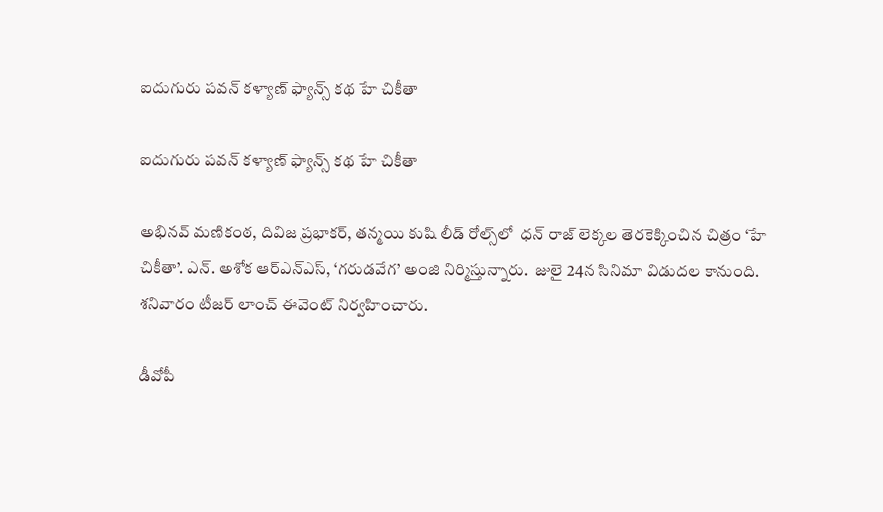ఐదుగురు పవన్ కళ్యాణ్ ఫ్యాన్స్ కథ హే చికీతా

ఐదుగురు పవన్ కళ్యాణ్ ఫ్యాన్స్ కథ హే చికీతా

అభినవ్ మణికంఠ, దివిజ ప్రభాకర్‌‌‌‌, తన్మయి కుషి లీడ్ రోల్స్‌‌లో  ధన్ రాజ్ లెక్కల తెరకెక్కించిన చిత్రం ‘హే చికీతా’. ఎన్. అశోక ఆర్ఎన్ఎస్, ‘గరుడవేగ’ అంజి నిర్మిస్తున్నారు.  జులై 24న సినిమా విడుదల కానుంది.  శనివారం టీజర్‌‌‌‌ లాంచ్ ఈవెంట్ నిర్వహించారు.

డీవోపీ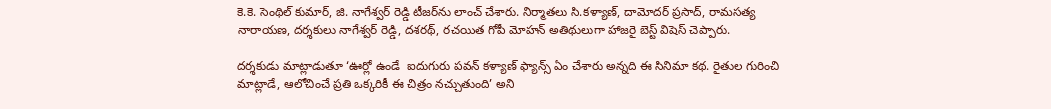కె.కె. సెంథిల్ కుమార్, జి. నాగేశ్వర్ రెడ్డి టీజర్‌‌‌‌ను లాంచ్ చేశారు. నిర్మాతలు సి.కళ్యాణ్, దామోదర్ ప్రసాద్, రామసత్య నారాయణ, దర్శకులు నాగేశ్వర్ రెడ్డి, దశరథ్, రచయిత గోపీ మోహన్ అతిథులుగా హాజరై బెస్ట్ విషెస్ చెప్పారు.

దర్శకుడు మాట్లాడుతూ ‘ఊర్లో ఉండే  ఐదుగురు పవన్ కళ్యాణ్ ఫ్యాన్స్ ఏం చేశారు అన్నది ఈ సినిమా కథ. రైతుల గురించి మాట్లాడే, ఆలోచించే ప్రతి ఒక్కరికీ ఈ చిత్రం నచ్చుతుంది’ అని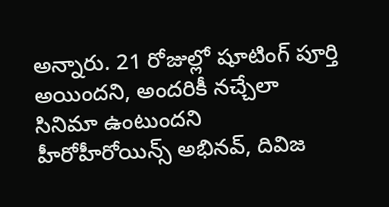అన్నారు. 21 రోజుల్లో షూటింగ్ పూర్తి అయిందని, అందరికీ నచ్చేలా సినిమా ఉంటుందని హీరోహీరోయిన్స్‌‌ అభినవ్‌‌, దివిజ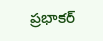ప్రభాకర్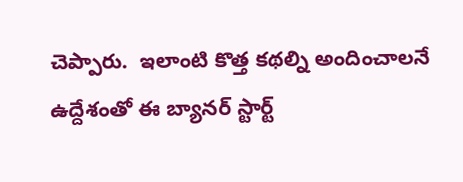చెప్పారు.  ఇలాంటి కొత్త కథల్ని అందించాలనే ఉద్దేశంతో ఈ బ్యానర్‌‌‌‌ స్టార్ట్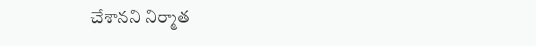చేశానని నిర్మాత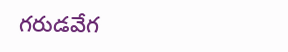గరుడవేగ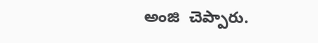అంజి  చెప్పారు.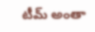టీమ్ అంతా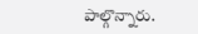పాల్గొన్నారు.